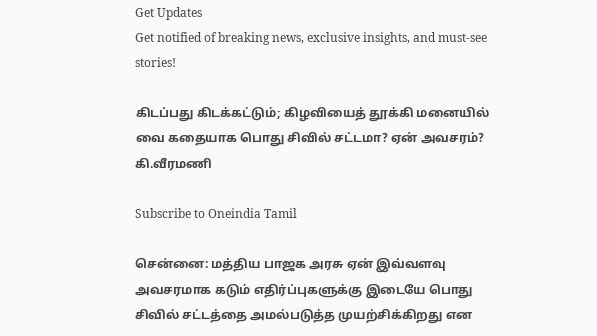Get Updates
Get notified of breaking news, exclusive insights, and must-see stories!

கிடப்பது கிடக்கட்டும்; கிழவியைத் தூக்கி மனையில் வை கதையாக பொது சிவில் சட்டமா? ஏன் அவசரம்? கி.வீரமணி

Subscribe to Oneindia Tamil

சென்னை: மத்திய பாஜக அரசு ஏன் இவ்வளவு அவசரமாக கடும் எதிர்ப்புகளுக்கு இடையே பொது சிவில் சட்டத்தை அமல்படுத்த முயற்சிக்கிறது என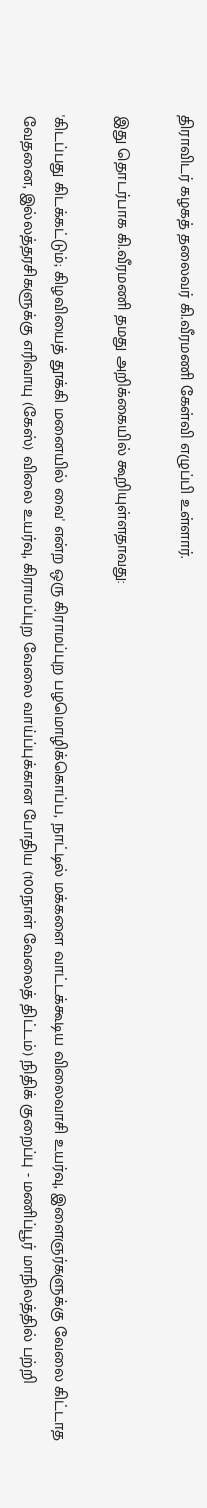திராவிடர் கழகத் தலைவர் கி.வீரமணி கேள்வி எழுப்பி உள்ளார்.

இது தொடர்பாக கி.வீரமணி தமது அறிக்கையில் கூறியுள்ளதாவது:

'கிடப்பது கிடக்கட்டும்; கிழவியைத் தூக்கி மனையில் வை' என்ற ஒரு கிராமப்புற பழமொழிக்கொப்ப, நாட்டில் மக்களை வாட்டக்கூடிய விலைவாசி உயர்வு, இளைஞர்களுக்கு வேலை கிட்டாத வேதனை, இல்லத்தரசிகளுக்கு எரிவாயு (கேஸ்) விலை உயர்வு, கிராமப்புற வேலை வாய்ப்புக்கான போதிய (100நாள் வேலைத் திட்டம்) நிதிக் குறைப்பு - மணிப்பூர் மாநிலத்தில் பற்றி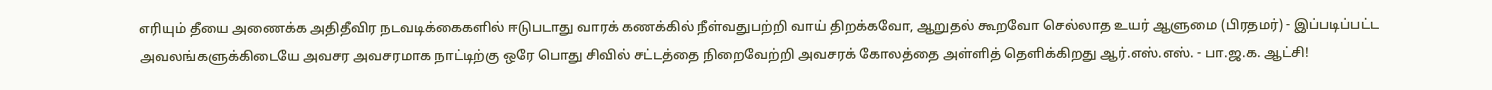எரியும் தீயை அணைக்க அதிதீவிர நடவடிக்கைகளில் ஈடுபடாது வாரக் கணக்கில் நீள்வதுபற்றி வாய் திறக்கவோ, ஆறுதல் கூறவோ செல்லாத உயர் ஆளுமை (பிரதமர்) - இப்படிப்பட்ட அவலங்களுக்கிடையே அவசர அவசரமாக நாட்டிற்கு ஒரே பொது சிவில் சட்டத்தை நிறைவேற்றி அவசரக் கோலத்தை அள்ளித் தெளிக்கிறது ஆர்.எஸ்.எஸ். - பா.ஜ.க. ஆட்சி!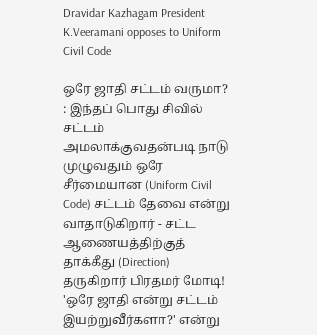Dravidar Kazhagam President K.Veeramani opposes to Uniform Civil Code

ஒரே ஜாதி சட்டம் வருமா? : இந்தப் பொது சிவில் சட்டம் அமலாக்குவதன்படி நாடு முழுவதும் ஒரே சீர்மையான (Uniform Civil Code) சட்டம் தேவை என்று வாதாடுகிறார் - சட்ட ஆணையத்திற்குத் தாக்கீது (Direction) தருகிறார் பிரதமர் மோடி! 'ஒரே ஜாதி என்று சட்டம் இயற்றுவீர்களா?' என்று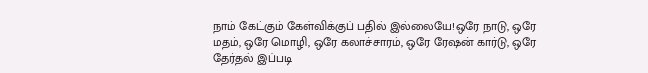நாம் கேட்கும் கேள்விக்குப் பதில் இல்லையே!ஒரே நாடு, ஒரே மதம், ஒரே மொழி, ஒரே கலாச்சாரம், ஒரே ரேஷன் கார்டு, ஒரே தேர்தல் இப்படி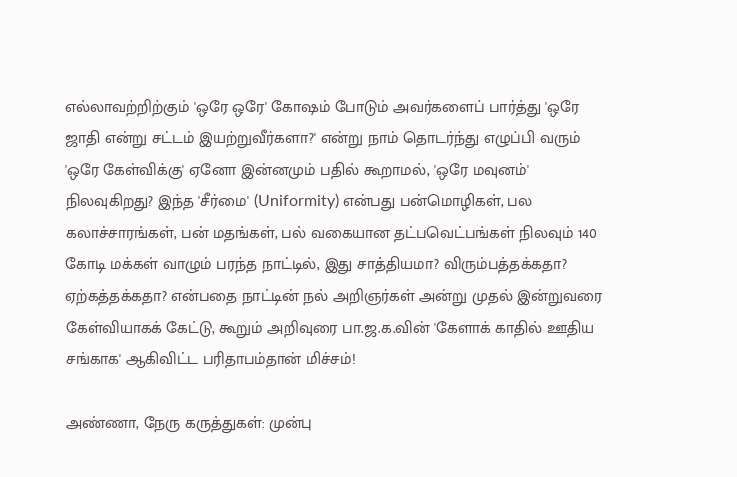எல்லாவற்றிற்கும் 'ஒரே ஒரே' கோஷம் போடும் அவர்களைப் பார்த்து 'ஒரே ஜாதி என்று சட்டம் இயற்றுவீர்களா?' என்று நாம் தொடர்ந்து எழுப்பி வரும் 'ஒரே கேள்விக்கு' ஏனோ இன்னமும் பதில் கூறாமல், 'ஒரே மவுனம்' நிலவுகிறது? இந்த 'சீர்மை' (Uniformity) என்பது பன்மொழிகள், பல கலாச்சாரங்கள், பன் மதங்கள், பல் வகையான தட்பவெட்பங்கள் நிலவும் 140 கோடி மக்கள் வாழும் பரந்த நாட்டில், இது சாத்தியமா? விரும்பத்தக்கதா? ஏற்கத்தக்கதா? என்பதை நாட்டின் நல் அறிஞர்கள் அன்று முதல் இன்றுவரை கேள்வியாகக் கேட்டு, கூறும் அறிவுரை பா.ஜ.க.வின் 'கேளாக் காதில் ஊதிய சங்காக' ஆகிவிட்ட பரிதாபம்தான் மிச்சம்!

அண்ணா, நேரு கருத்துகள்: முன்பு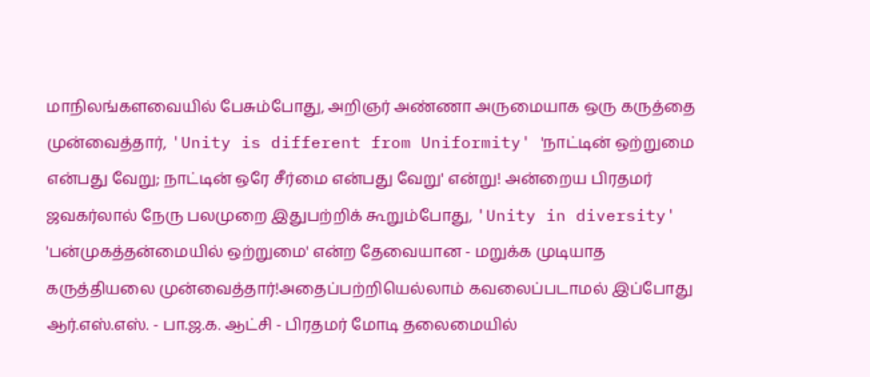மாநிலங்களவையில் பேசும்போது, அறிஞர் அண்ணா அருமையாக ஒரு கருத்தை முன்வைத்தார், 'Unity is different from Uniformity' 'நாட்டின் ஒற்றுமை என்பது வேறு; நாட்டின் ஒரே சீர்மை என்பது வேறு' என்று! அன்றைய பிரதமர் ஜவகர்லால் நேரு பலமுறை இதுபற்றிக் கூறும்போது, 'Unity in diversity' 'பன்முகத்தன்மையில் ஒற்றுமை' என்ற தேவையான - மறுக்க முடியாத கருத்தியலை முன்வைத்தார்!அதைப்பற்றியெல்லாம் கவலைப்படாமல் இப்போது ஆர்.எஸ்.எஸ். - பா.ஜ.க. ஆட்சி - பிரதமர் மோடி தலைமையில்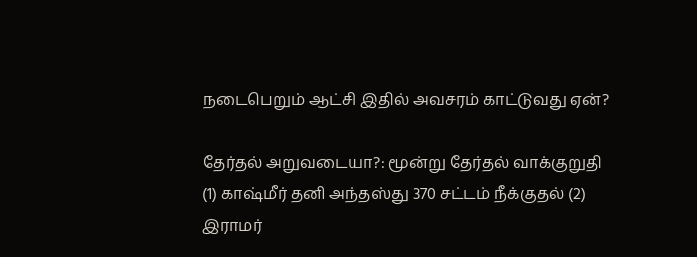நடைபெறும் ஆட்சி இதில் அவசரம் காட்டுவது ஏன்?

தேர்தல் அறுவடையா?: மூன்று தேர்தல் வாக்குறுதி (1) காஷ்மீர் தனி அந்தஸ்து 370 சட்டம் நீக்குதல் (2) இராமர்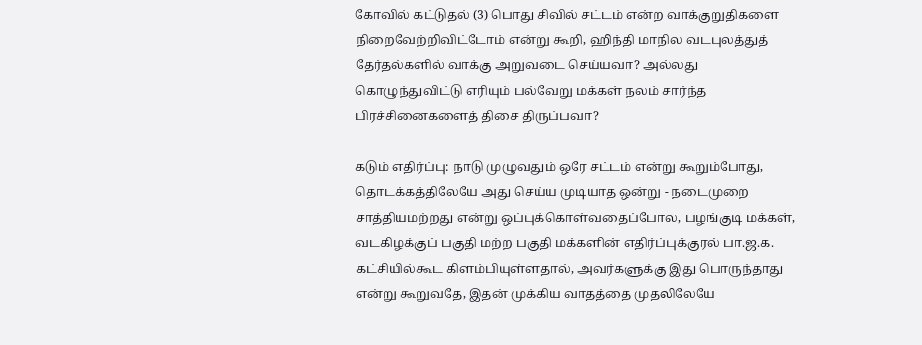கோவில் கட்டுதல் (3) பொது சிவில் சட்டம் என்ற வாக்குறுதிகளை நிறைவேற்றிவிட்டோம் என்று கூறி, ஹிந்தி மாநில வடபுலத்துத் தேர்தல்களில் வாக்கு அறுவடை செய்யவா? அல்லது கொழுந்துவிட்டு எரியும் பல்வேறு மக்கள் நலம் சார்ந்த பிரச்சினைகளைத் திசை திருப்பவா?

கடும் எதிர்ப்பு: நாடு முழுவதும் ஒரே சட்டம் என்று கூறும்போது, தொடக்கத்திலேயே அது செய்ய முடியாத ஒன்று - நடைமுறை சாத்தியமற்றது என்று ஒப்புக்கொள்வதைப்போல, பழங்குடி மக்கள், வடகிழக்குப் பகுதி மற்ற பகுதி மக்களின் எதிர்ப்புக்குரல் பா.ஜ.க. கட்சியில்கூட கிளம்பியுள்ளதால், அவர்களுக்கு இது பொருந்தாது என்று கூறுவதே, இதன் முக்கிய வாதத்தை முதலிலேயே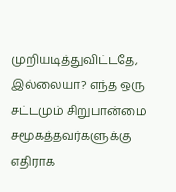முறியடித்துவிட்டதே, இல்லையா? எந்த ஒரு சட்டமும் சிறுபான்மை சமூகத்தவர்களுக்கு எதிராக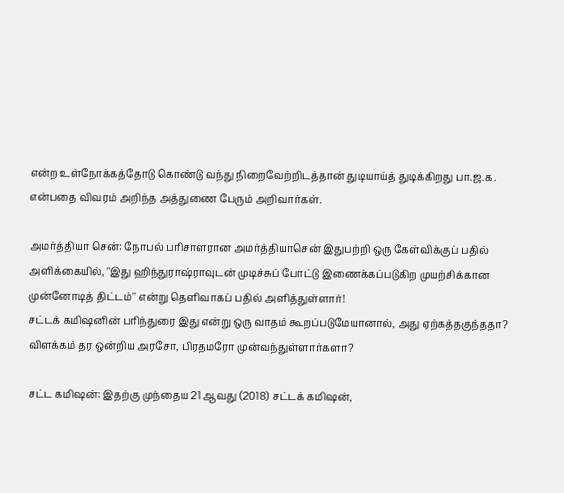என்ற உள்நோக்கத்தோடு கொண்டு வந்து நிறைவேற்றிடத்தான் துடியாய்த் துடிக்கிறது பா.ஜ.க. என்பதை விவரம் அறிந்த அத்துணை பேரும் அறிவார்கள்.

அமர்த்தியா சென்: நோபல் பரிசாளரான அமர்த்தியாசென் இதுபற்றி ஒரு கேள்விக்குப் பதில் அளிக்கையில், ''இது ஹிந்துராஷ்ராவுடன் முடிச்சுப் போட்டு இணைக்கப்படுகிற முயற்சிக்கான முன்னோடித் திட்டம்'' என்று தெளிவாகப் பதில் அளித்துள்ளார்!
சட்டக் கமிஷனின் பரிந்துரை இது என்று ஒரு வாதம் கூறப்படுமேயானால், அது ஏற்கத்தகுந்ததா? விளக்கம் தர ஒன்றிய அரசோ, பிரதமரோ முன்வந்துள்ளார்களா?

சட்ட கமிஷன்: இதற்கு முந்தைய 21 ஆவது (2018) சட்டக் கமிஷன்,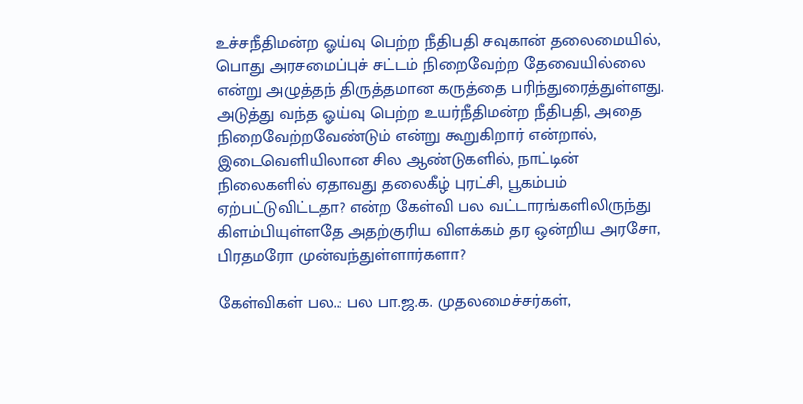உச்சநீதிமன்ற ஓய்வு பெற்ற நீதிபதி சவுகான் தலைமையில், பொது அரசமைப்புச் சட்டம் நிறைவேற்ற தேவையில்லை என்று அழுத்தந் திருத்தமான கருத்தை பரிந்துரைத்துள்ளது. அடுத்து வந்த ஓய்வு பெற்ற உயர்நீதிமன்ற நீதிபதி, அதை நிறைவேற்றவேண்டும் என்று கூறுகிறார் என்றால், இடைவெளியிலான சில ஆண்டுகளில், நாட்டின் நிலைகளில் ஏதாவது தலைகீழ் புரட்சி, பூகம்பம் ஏற்பட்டுவிட்டதா? என்ற கேள்வி பல வட்டாரங்களிலிருந்து கிளம்பியுள்ளதே அதற்குரிய விளக்கம் தர ஒன்றிய அரசோ, பிரதமரோ முன்வந்துள்ளார்களா?

கேள்விகள் பல..: பல பா.ஜ.க. முதலமைச்சர்கள்,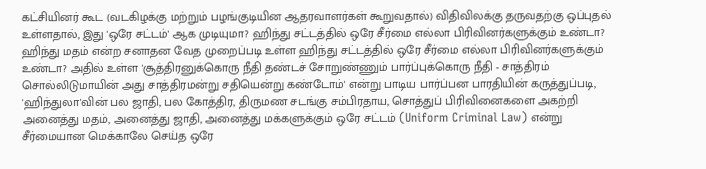கட்சியினர் கூட (வடகிழக்கு மற்றும் பழங்குடியின ஆதரவாளர்கள் கூறுவதால்) விதிவிலக்கு தருவதற்கு ஒப்புதல் உள்ளதால், இது 'ஒரே சட்டம்' ஆக முடியுமா? ஹிந்து சட்டத்தில் ஒரே சீர்மை எல்லா பிரிவினர்களுக்கும் உண்டா? ஹிந்து மதம் என்ற சனாதன வேத முறைப்படி உள்ள ஹிந்து சட்டத்தில் ஒரே சீர்மை எல்லா பிரிவினர்களுக்கும் உண்டா? அதில் உள்ள 'சூத்திரனுக்கொரு நீதி தண்டச் சோறுண்ணும் பார்ப்புக்கொரு நீதி - சாத்திரம் சொல்லிடுமாயின் அது சாத்திரமன்று சதியென்று கண்டோம்' என்று பாடிய பார்ப்பன பாரதியின் கருத்துப்படி, 'ஹிந்துலா'வின் பல ஜாதி, பல கோத்திர, திருமண சடங்கு சம்பிரதாய, சொத்துப் பிரிவினைகளை அகற்றி அனைத்து மதம், அனைத்து ஜாதி, அனைத்து மக்களுக்கும் ஒரே சட்டம் (Uniform Criminal Law) என்று சீர்மையான மெக்காலே செய்த ஒரே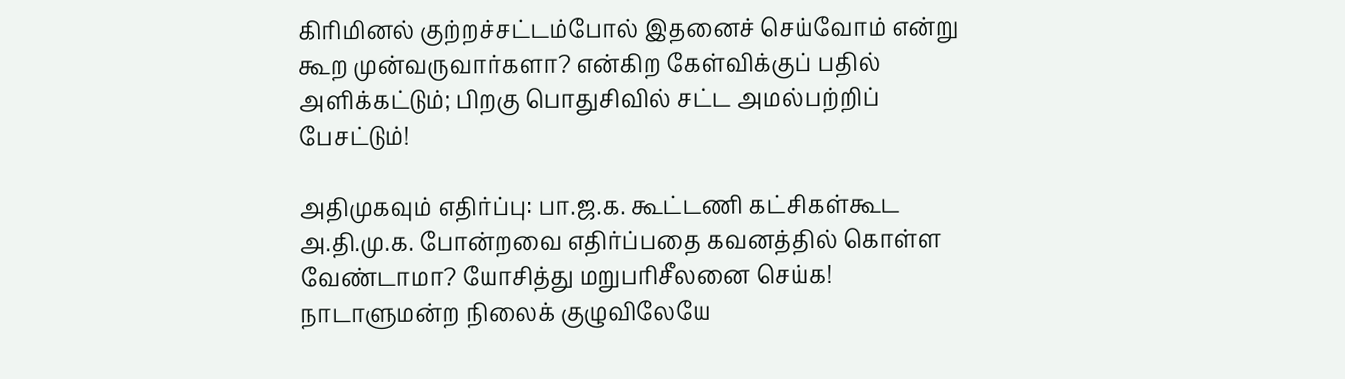கிரிமினல் குற்றச்சட்டம்போல் இதனைச் செய்வோம் என்று கூற முன்வருவார்களா? என்கிற கேள்விக்குப் பதில் அளிக்கட்டும்; பிறகு பொதுசிவில் சட்ட அமல்பற்றிப் பேசட்டும்!

அதிமுகவும் எதிர்ப்பு: பா.ஜ.க. கூட்டணி கட்சிகள்கூட அ.தி.மு.க. போன்றவை எதிர்ப்பதை கவனத்தில் கொள்ள வேண்டாமா? யோசித்து மறுபரிசீலனை செய்க! நாடாளுமன்ற நிலைக் குழுவிலேயே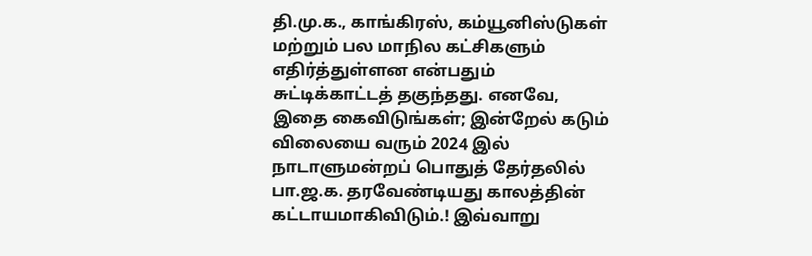தி.மு.க., காங்கிரஸ், கம்யூனிஸ்டுகள் மற்றும் பல மாநில கட்சிகளும் எதிர்த்துள்ளன என்பதும் சுட்டிக்காட்டத் தகுந்தது. எனவே, இதை கைவிடுங்கள்; இன்றேல் கடும் விலையை வரும் 2024 இல் நாடாளுமன்றப் பொதுத் தேர்தலில் பா.ஜ.க. தரவேண்டியது காலத்தின் கட்டாயமாகிவிடும்.! இவ்வாறு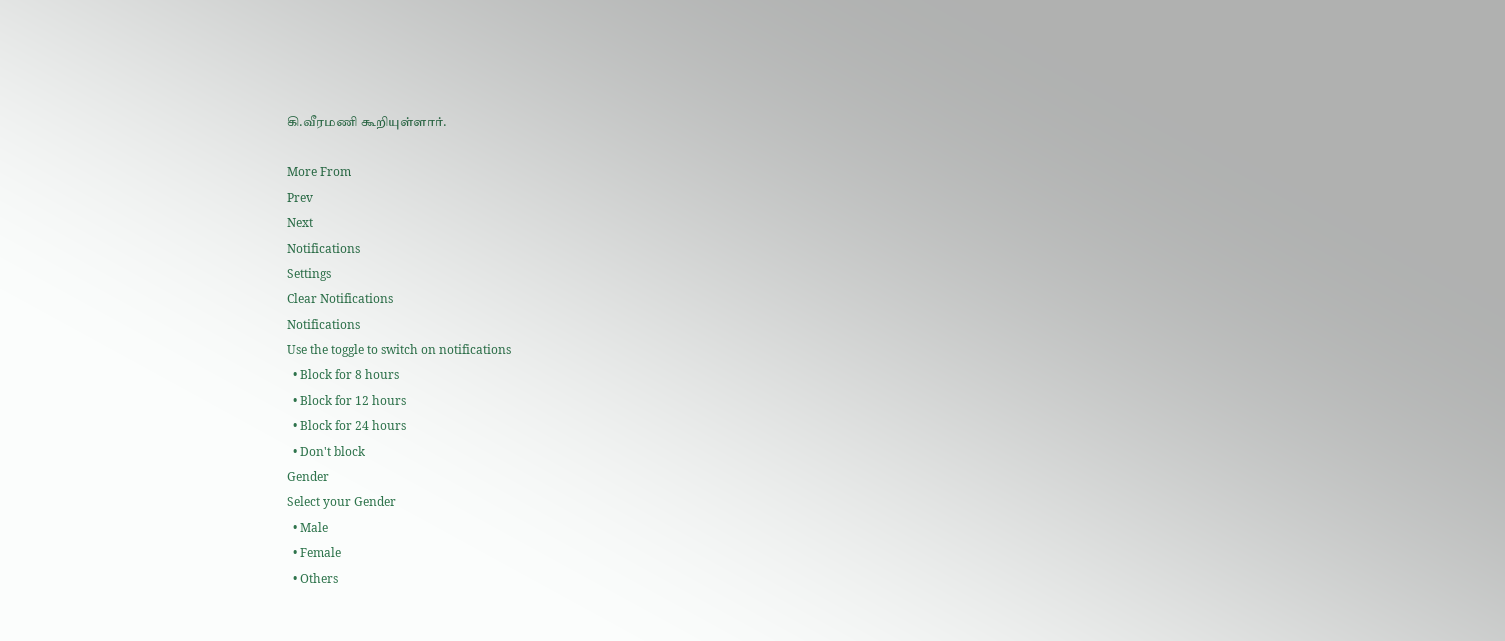கி.வீரமணி கூறியுள்ளார்.

More From
Prev
Next
Notifications
Settings
Clear Notifications
Notifications
Use the toggle to switch on notifications
  • Block for 8 hours
  • Block for 12 hours
  • Block for 24 hours
  • Don't block
Gender
Select your Gender
  • Male
  • Female
  • Others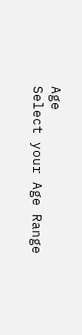Age
Select your Age Range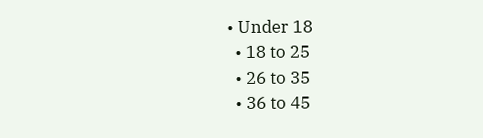• Under 18
  • 18 to 25
  • 26 to 35
  • 36 to 45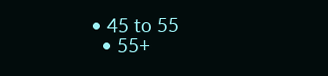• 45 to 55
  • 55+